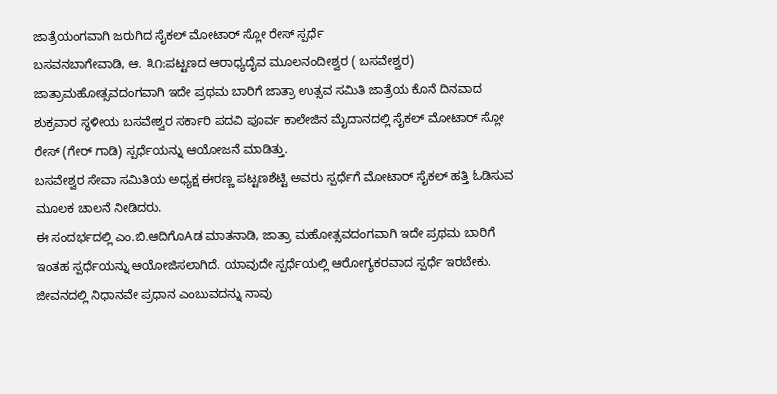ಜಾತ್ರೆಯಂಗವಾಗಿ ಜರುಗಿದ ಸೈಕಲ್ ಮೋಟಾರ್ ಸ್ಲೋ ರೇಸ್ ಸ್ಪರ್ಧೆ
ಬಸವನಬಾಗೇವಾಡಿ, ಆ. ೩೧:ಪಟ್ಟಣದ ಆರಾಧ್ಯದೈವ ಮೂಲನಂದೀಶ್ವರ ( ಬಸವೇಶ್ವರ) ಜಾತ್ರಾಮಹೋತ್ಸವದಂಗವಾಗಿ ಇದೇ ಪ್ರಥಮ ಬಾರಿಗೆ ಜಾತ್ರಾ ಉತ್ಸವ ಸಮಿತಿ ಜಾತ್ರೆಯ ಕೊನೆ ದಿನವಾದ ಶುಕ್ರವಾರ ಸ್ಥಳೀಯ ಬಸವೇಶ್ವರ ಸರ್ಕಾರಿ ಪದವಿ ಪೂರ್ವ ಕಾಲೇಜಿನ ಮೈದಾನದಲ್ಲಿ ಸೈಕಲ್ ಮೋಟಾರ್ ಸ್ಲೋ ರೇಸ್ (ಗೇರ್ ಗಾಡಿ) ಸ್ಪರ್ಧೆಯನ್ನು ಆಯೋಜನೆ ಮಾಡಿತ್ತು.
ಬಸವೇಶ್ವರ ಸೇವಾ ಸಮಿತಿಯ ಅಧ್ಯಕ್ಷ ಈರಣ್ಣ ಪಟ್ಟಣಶೆಟ್ಟಿ ಅವರು ಸ್ಪರ್ಧೆಗೆ ಮೋಟಾರ್ ಸೈಕಲ್ ಹತ್ತಿ ಓಡಿಸುವ ಮೂಲಕ ಚಾಲನೆ ನೀಡಿದರು.
ಈ ಸಂದರ್ಭದಲ್ಲಿ ಎಂ.ಬಿ.ಆದಿಗೊAಡ ಮಾತನಾಡಿ, ಜಾತ್ರಾ ಮಹೋತ್ಸವದಂಗವಾಗಿ ಇದೇ ಪ್ರಥಮ ಬಾರಿಗೆ ಇಂತಹ ಸ್ಪರ್ಧೆಯನ್ನು ಆಯೋಜಿಸಲಾಗಿದೆ. ಯಾವುದೇ ಸ್ಪರ್ಧೆಯಲ್ಲಿ ಆರೋಗ್ಯಕರವಾದ ಸ್ಪರ್ಧೆ ಇರಬೇಕು. ಜೀವನದಲ್ಲಿ ನಿಧಾನವೇ ಪ್ರಧಾನ ಎಂಬುವದನ್ನು ನಾವು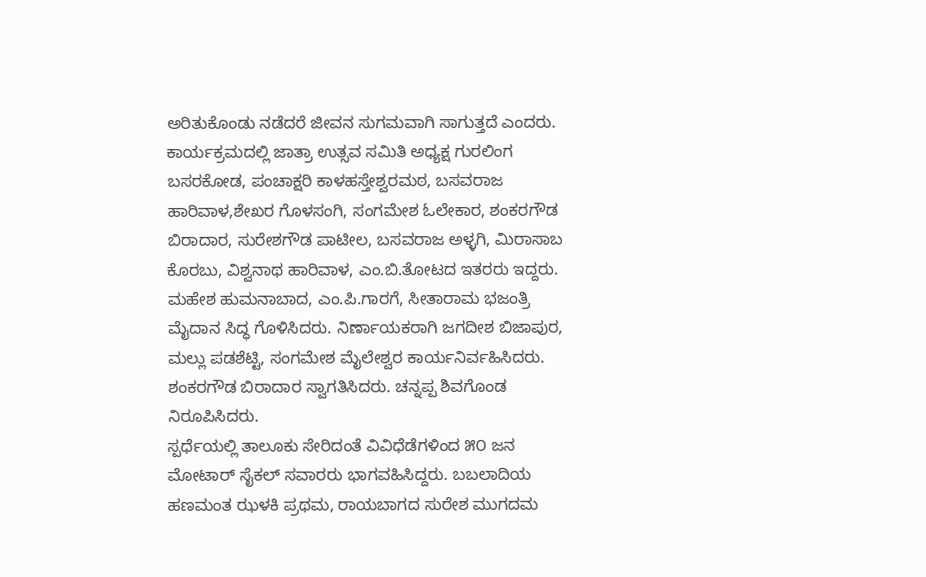ಅರಿತುಕೊಂಡು ನಡೆದರೆ ಜೀವನ ಸುಗಮವಾಗಿ ಸಾಗುತ್ತದೆ ಎಂದರು.
ಕಾರ್ಯಕ್ರಮದಲ್ಲಿ ಜಾತ್ರಾ ಉತ್ಸವ ಸಮಿತಿ ಅಧ್ಯಕ್ಷ ಗುರಲಿಂಗ ಬಸರಕೋಡ, ಪಂಚಾಕ್ಷರಿ ಕಾಳಹಸ್ತೇಶ್ವರಮಠ, ಬಸವರಾಜ ಹಾರಿವಾಳ,ಶೇಖರ ಗೊಳಸಂಗಿ, ಸಂಗಮೇಶ ಓಲೇಕಾರ, ಶಂಕರಗೌಡ ಬಿರಾದಾರ, ಸುರೇಶಗೌಡ ಪಾಟೀಲ, ಬಸವರಾಜ ಅಳ್ಳಗಿ, ಮಿರಾಸಾಬ ಕೊರಬು, ವಿಶ್ವನಾಥ ಹಾರಿವಾಳ, ಎಂ.ಬಿ.ತೋಟದ ಇತರರು ಇದ್ದರು. ಮಹೇಶ ಹುಮನಾಬಾದ, ಎಂ.ಪಿ.ಗಾರಗೆ, ಸೀತಾರಾಮ ಭಜಂತ್ರಿ ಮೈದಾನ ಸಿದ್ಧ ಗೊಳಿಸಿದರು. ನಿರ್ಣಾಯಕರಾಗಿ ಜಗದೀಶ ಬಿಜಾಪುರ, ಮಲ್ಲು ಪಡಶೆಟ್ಟಿ, ಸಂಗಮೇಶ ಮೈಲೇಶ್ವರ ಕಾರ್ಯನಿರ್ವಹಿಸಿದರು. ಶಂಕರಗೌಡ ಬಿರಾದಾರ ಸ್ವಾಗತಿಸಿದರು. ಚನ್ನಪ್ಪ ಶಿವಗೊಂಡ ನಿರೂಪಿಸಿದರು.
ಸ್ಪರ್ಧೆಯಲ್ಲಿ ತಾಲೂಕು ಸೇರಿದಂತೆ ವಿವಿಧೆಡೆಗಳಿಂದ ೫೦ ಜನ ಮೋಟಾರ್ ಸೈಕಲ್ ಸವಾರರು ಭಾಗವಹಿಸಿದ್ದರು. ಬಬಲಾದಿಯ ಹಣಮಂತ ಝಳಕಿ ಪ್ರಥಮ, ರಾಯಬಾಗದ ಸುರೇಶ ಮುಗದಮ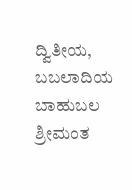ದ್ವಿತೀಯ, ಬಬಲಾದಿಯ ಬಾಹುಬಲ ಶ್ರೀಮಂತ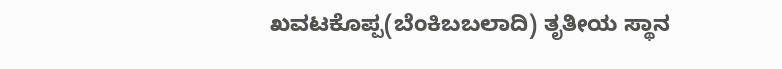ಖವಟಕೊಪ್ಪ(ಬೆಂಕಿಬಬಲಾದಿ) ತೃತೀಯ ಸ್ಥಾನ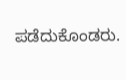ಪಡೆದುಕೊಂಡರು.